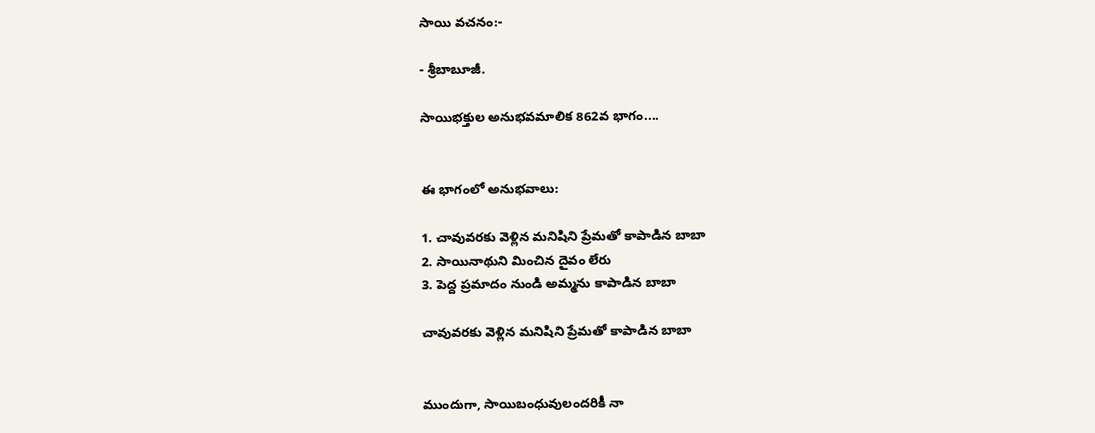సాయి వచనం:-

- శ్రీబాబూజీ.

సాయిభక్తుల అనుభవమాలిక 862వ భాగం....


ఈ భాగంలో అనుభవాలు:

1. చావువరకు వెళ్లిన మనిషిని ప్రేమతో కాపాడిన బాబా
2. సాయినాథుని మించిన దైవం లేరు
3. పెద్ద ప్రమాదం నుండి అమ్మను కాపాడిన బాబా

చావువరకు వెళ్లిన మనిషిని ప్రేమతో కాపాడిన బాబా


ముందుగా, సాయిబంధువులందరికీ నా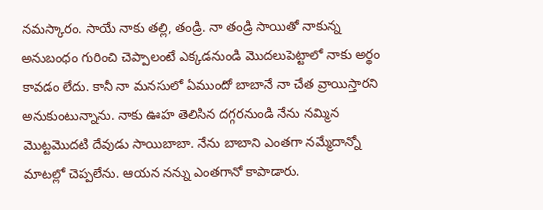నమస్కారం. సాయే నాకు తల్లి, తండ్రి. నా తండ్రి సాయితో నాకున్న అనుబంధం గురించి చెప్పాలంటే ఎక్కడనుండి మొదలుపెట్టాలో నాకు అర్థం కావడం లేదు. కానీ నా మనసులో ఏముందో బాబానే నా చేత వ్రాయిస్తారని అనుకుంటున్నాను. నాకు ఊహ తెలిసిన దగ్గరనుండి నేను నమ్మిన మొట్టమొదటి దేవుడు సాయిబాబా. నేను బాబాని ఎంతగా నమ్మేదాన్నో మాటల్లో చెప్పలేను. ఆయన నన్ను ఎంతగానో కాపాడారు.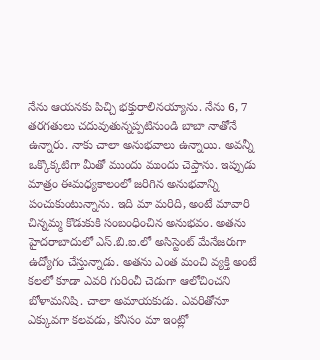నేను ఆయనకు పిచ్చి భక్తురాలినయ్యాను. నేను 6, 7 తరగతులు చదువుతున్నప్పటినుండి బాబా నాతోనే ఉన్నారు. నాకు చాలా అనుభవాలు ఉన్నాయి. అవన్నీ ఒక్కొక్కటిగా మీతో ముందు ముందు చెప్తాను. ఇప్పుడు మాత్రం ఈమధ్యకాలంలో జరిగిన అనుభవాన్ని పంచుకుంటున్నాను. ఇది మా మరిది, అంటే మావారి చిన్నమ్మ కొడుకుకి సంబంధించిన అనుభవం. అతను హైదరాబాదులో ఎస్.బి.ఐ.లో అసిస్టెంట్ మేనేజరుగా ఉద్యోగం చేస్తున్నాడు. అతను ఎంత మంచి వ్యక్తి అంటే కలలో కూడా ఎవరి గురించీ చెడుగా ఆలోచించని బోళామనిషి. చాలా అమాయకుడు. ఎవరితోనూ ఎక్కువగా కలవడు, కనీసం మా ఇంట్లో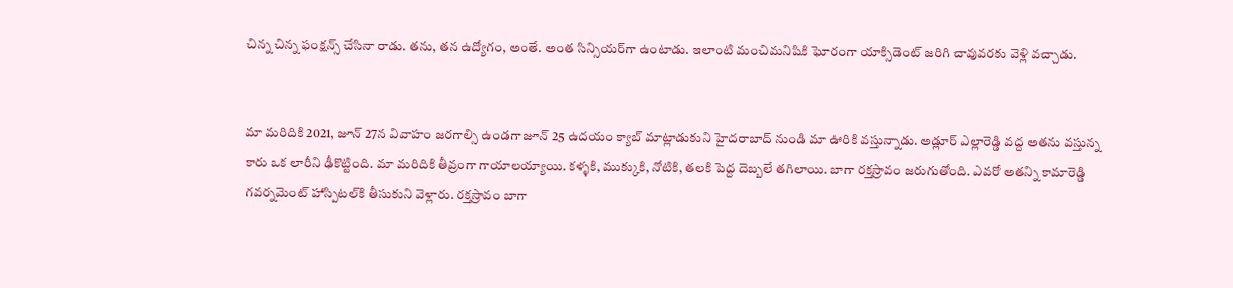చిన్న చిన్న ఫంక్షన్స్ చేసినా రాడు. తను, తన ఉద్యోగం, అంతే. అంత సిన్సియర్‌గా ఉంటాడు. ఇలాంటి మంచిమనిషికి ఘోరంగా యాక్సిడెంట్ జరిగి చావువరకు వెళ్లి వచ్చాడు.


మా మరిదికి 2021, జూన్ 27న వివాహం జరగాల్సి ఉండగా జూన్ 25 ఉదయం క్యాబ్ మాట్లాడుకుని హైదరాబాద్ నుండి మా ఊరికి వస్తున్నాడు. అడ్లూర్ ఎల్లారెడ్డి వద్ద అతను వస్తున్న కారు ఒక లారీని ఢీకొట్టింది. మా మరిదికి తీవ్రంగా గాయాలయ్యాయి. కళ్ళకి, ముక్కుకి, నోటికి, తలకి పెద్ద దెబ్బలే తగిలాయి. బాగా రక్తస్రావం జరుగుతోంది. ఎవరో అతన్ని కామారెడ్డి గవర్నమెంట్ హాస్పిటల్‌కి తీసుకుని వెళ్లారు. రక్తస్రావం బాగా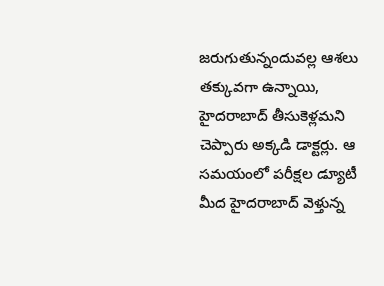జరుగుతున్నందువల్ల ఆశలు తక్కువగా ఉన్నాయి, హైదరాబాద్ తీసుకెళ్లమని చెప్పారు అక్కడి డాక్టర్లు. ఆ సమయంలో పరీక్షల డ్యూటీ మీద హైదరాబాద్ వెళ్తున్న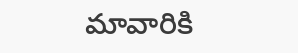మావారికి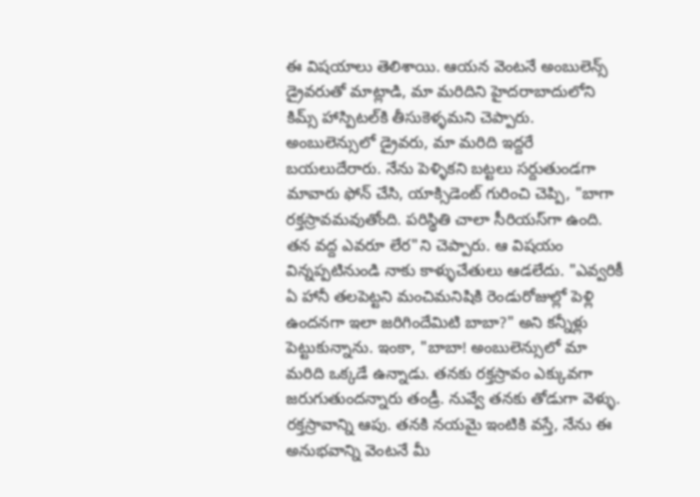ఈ విషయాలు తెలిశాయి. ఆయన వెంటనే అంబులెన్స్ డ్రైవరుతో మాట్లాడి, మా మరిదిని హైదరాబాదులోని కిమ్స్ హాస్పిటల్‌కి తీసుకెళ్ళమని చెప్పారు. అంబులెన్సులో డ్రైవరు, మా మరిది ఇద్దరే బయలుదేరారు. నేను పెళ్ళికని బట్టలు సర్దుతుండగా మావారు ఫోన్ చేసి, యాక్సిడెంట్ గురించి చెప్పి, "బాగా రక్తస్రావమవుతోంది. పరిస్థితి చాలా సీరియస్‌గా ఉంది. తన వద్ద ఎవరూ లేర"ని చెప్పారు. ఆ విషయం విన్నప్పటినుండి నాకు కాళ్ళుచేతులు ఆడలేదు. "ఎవ్వరికీ ఏ హానీ తలపెట్టని మంచిమనిషికి రెండురోజుల్లో పెళ్లి ఉందనగా ఇలా జరిగిందేమిటి బాబా?" అని కన్నీళ్లు పెట్టుకున్నాను. ఇంకా, "బాబా! అంబులెన్సులో మా మరిది ఒక్కడే ఉన్నాడు. తనకు రక్తస్రావం ఎక్కువగా జరుగుతుందన్నారు తండ్రీ. నువ్వే తనకు తోడుగా వెళ్ళు. రక్తస్రావాన్ని ఆపు. తనకి నయమై ఇంటికి వస్తే, నేను ఈ అనుభవాన్ని వెంటనే మీ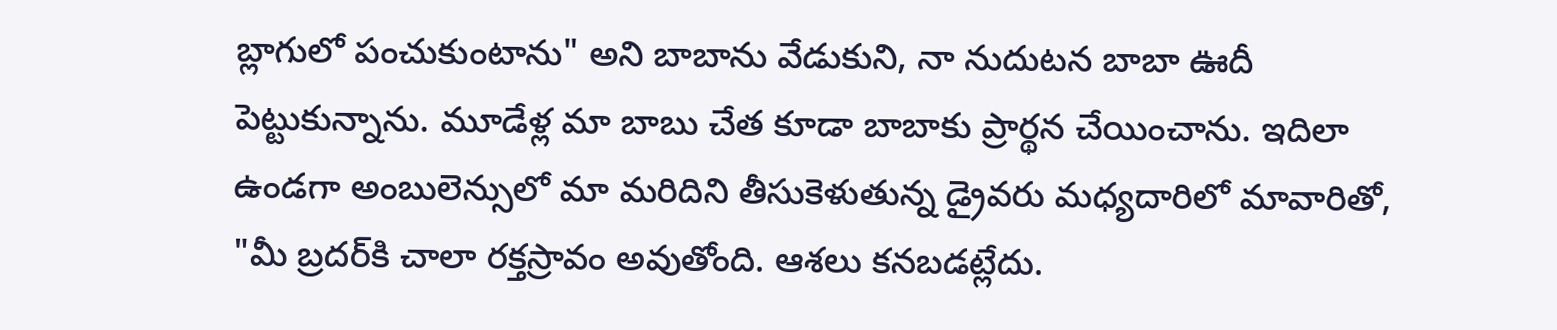బ్లాగులో పంచుకుంటాను" అని బాబాను వేడుకుని, నా నుదుటన బాబా ఊదీ పెట్టుకున్నాను. మూడేళ్ల మా బాబు చేత కూడా బాబాకు ప్రార్థన చేయించాను. ఇదిలా ఉండగా అంబులెన్సులో మా మరిదిని తీసుకెళుతున్న డ్రైవరు మధ్యదారిలో మావారితో, "మీ బ్రదర్‌కి చాలా రక్తస్రావం అవుతోంది. ఆశలు కనబడట్లేదు.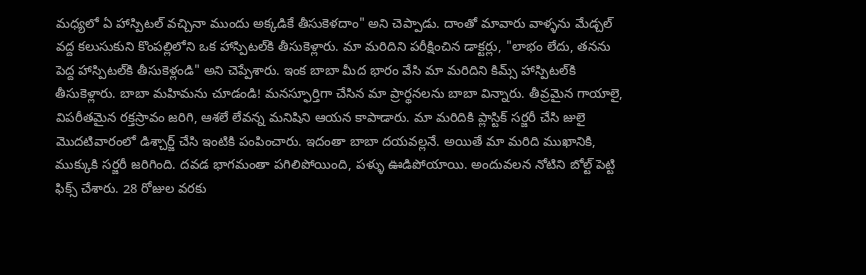మధ్యలో ఏ హాస్పిటల్ వచ్చినా ముందు అక్కడికే తీసుకెళదాం" అని చెప్పాడు. దాంతో మావారు వాళ్ళను మేడ్చల్ వద్ద కలుసుకుని కొంపల్లిలోని ఒక హాస్పిటల్‌కి తీసుకెళ్లారు. మా మరిదిని పరీక్షించిన డాక్టర్లు, "లాభం లేదు, తనను పెద్ద హాస్పిటల్‌కి తీసుకెళ్లండి" అని చెప్పేశారు. ఇంక బాబా మీద భారం వేసి మా మరిదిని కిమ్స్ హాస్పిటల్‌కి తీసుకెళ్లారు. బాబా మహిమను చూడండి! మనస్ఫూర్తిగా చేసిన మా ప్రార్థనలను బాబా విన్నారు. తీవ్రమైన గాయాలై, విపరీతమైన రక్తస్రావం జరిగి, ఆశలే లేవన్న మనిషిని ఆయన కాపాడారు. మా మరిదికి ప్లాస్టిక్ సర్జరీ చేసి జులై మొదటివారంలో డిశ్చార్జ్ చేసి ఇంటికి పంపించారు. ఇదంతా బాబా దయవల్లనే. అయితే మా మరిది ముఖానికి, ముక్కుకి సర్జరీ జరిగింది. దవడ భాగమంతా పగిలిపోయింది, పళ్ళు ఊడిపోయాయి. అందువలన నోటిని బోల్ట్ పెట్టి ఫిక్స్ చేశారు. 28 రోజుల వరకు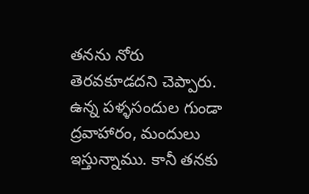తనను నోరు తెరవకూడదని చెప్పారు. ఉన్న పళ్ళసందుల గుండా ద్రవాహారం, మందులు ఇస్తున్నాము. కానీ తనకు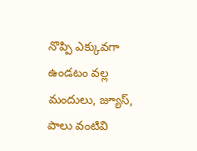నొప్పి ఎక్కువగా ఉండటం వల్ల మందులు, జ్యూస్, పాలు వంటివి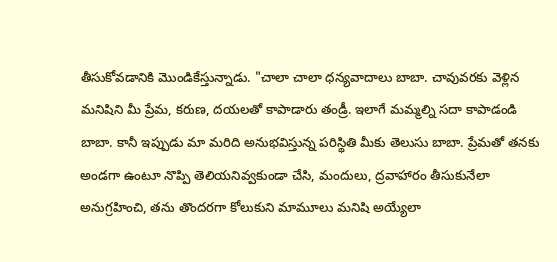తీసుకోవడానికి మొండికేస్తున్నాడు. "చాలా చాలా ధన్యవాదాలు బాబా. చావువరకు వెళ్లిన మనిషిని మీ ప్రేమ, కరుణ, దయలతో కాపాడారు తండ్రీ. ఇలాగే మమ్మల్ని సదా కాపాడండి బాబా. కానీ ఇప్పుడు మా మరిది అనుభవిస్తున్న పరిస్థితి మీకు తెలుసు బాబా. ప్రేమతో తనకు అండగా ఉంటూ నొప్పి తెలియనివ్వకుండా చేసి, మందులు, ద్రవాహారం తీసుకునేలా అనుగ్రహించి, తను తొందరగా కోలుకుని మామూలు మనిషి అయ్యేలా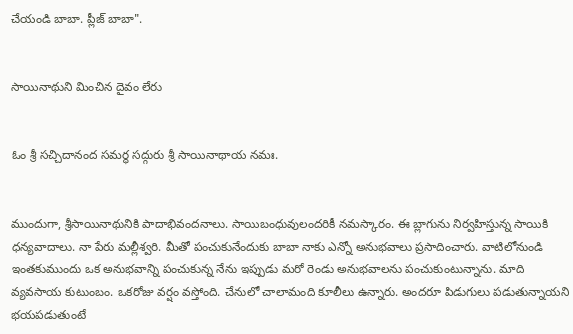చేయండి బాబా. ప్లీజ్ బాబా".


సాయినాథుని మించిన దైవం లేరు


ఓం శ్రీ సచ్చిదానంద సమర్థ సద్గురు శ్రీ సాయినాథాయ నమః.


ముందుగా, శ్రీసాయినాథునికి పాదాభివందనాలు. సాయిబంధువులందరికీ నమస్కారం. ఈ బ్లాగును నిర్వహిస్తున్న సాయికి ధన్యవాదాలు. నా పేరు మల్లీశ్వరి. మీతో పంచుకునేందుకు బాబా నాకు ఎన్నో అనుభవాలు ప్రసాదించారు. వాటిలోనుండి ఇంతకుముందు ఒక అనుభవాన్ని పంచుకున్న నేను ఇప్పుడు మరో రెండు అనుభవాలను పంచుకుంటున్నాను. మాది వ్యవసాయ కుటుంబం. ఒకరోజు వర్షం వస్తోంది. చేనులో చాలామంది కూలీలు ఉన్నారు. అందరూ పిడుగులు పడుతున్నాయని భయపడుతుంటే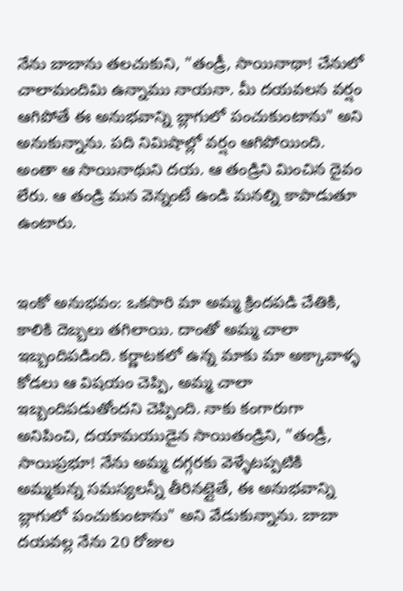నేను బాబాను తలచుకుని, "తండ్రీ, సాయినాథా! చేనులో చాలామందిమి ఉన్నాము నాయనా. మీ దయవలన వర్షం ఆగిపోతే ఈ అనుభవాన్ని బ్లాగులో పంచుకుంటాను" అని అనుకున్నాను. పది నిమిషాల్లో వర్షం ఆగిపోయింది. అంతా ఆ సాయినాథుని దయ. ఆ తండ్రిని మించిన దైవం లేరు. ఆ తండ్రి మన వెన్నంటే ఉండి మనల్ని కాపాడుతూ ఉంటారు.


ఇంకో అనుభవం: ఒకసారి మా అమ్మ క్రిందపడి చేతికి, కాలికి దెబ్బలు తగిలాయి. దాంతో అమ్మ చాలా ఇబ్బందిపడింది. కర్ణాటకలో ఉన్న మాకు మా అక్కావాళ్ళ కోడలు ఆ విషయం చెప్పి, అమ్మ చాలా ఇబ్బందిపడుతోందని చెప్పింది. నాకు కంగారుగా అనిపించి, దయామయుడైన సాయితండ్రిని, "తండ్రీ, సాయిప్రభూ! నేను అమ్మ దగ్గరకు వెళ్ళేటప్పటికి అమ్మకున్న సమస్యలన్నీ తీరినట్లైతే, ఈ అనుభవాన్ని బ్లాగులో పంచుకుంటాను" అని వేడుకున్నాను. బాబా దయవల్ల నేను 20 రోజుల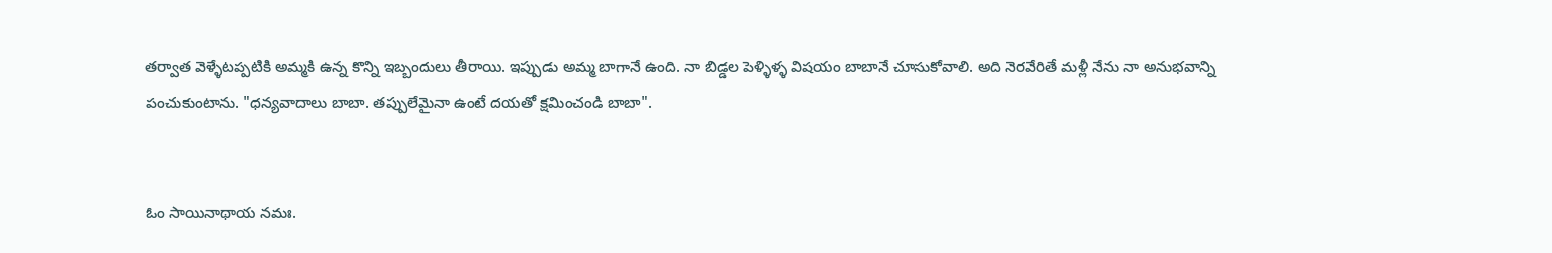తర్వాత వెళ్ళేటప్పటికి అమ్మకి ఉన్న కొన్ని ఇబ్బందులు తీరాయి. ఇప్పుడు అమ్మ బాగానే ఉంది. నా బిడ్డల పెళ్ళిళ్ళ విషయం బాబానే చూసుకోవాలి. అది నెరవేరితే మళ్లీ నేను నా అనుభవాన్ని పంచుకుంటాను. "ధన్యవాదాలు బాబా. తప్పులేమైనా ఉంటే దయతో క్షమించండి బాబా".


ఓం సాయినాథాయ నమః.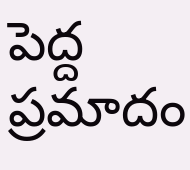పెద్ద ప్రమాదం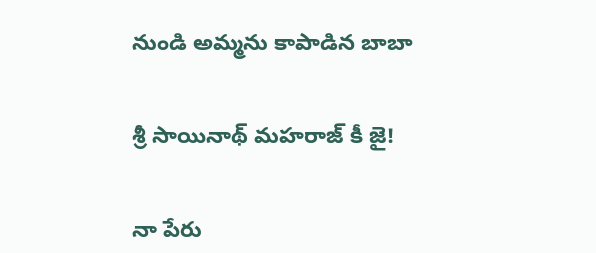నుండి అమ్మను కాపాడిన బాబా


శ్రీ సాయినాథ్ మహరాజ్ కీ జై!


నా పేరు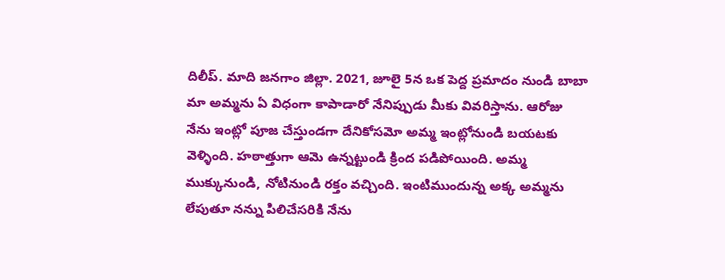దిలీప్. మాది జనగాం జిల్లా. 2021, జూలై 5న ఒక పెద్ద ప్రమాదం నుండి బాబా మా అమ్మను ఏ విధంగా కాపాడారో నేనిప్పుడు మీకు వివరిస్తాను. ఆరోజు నేను ఇంట్లో పూజ చేస్తుండగా దేనికోసమో అమ్మ ఇంట్లోనుండి బయటకు వెళ్ళింది. హఠాత్తుగా ఆమె ఉన్నట్టుండి క్రింద పడిపోయింది. అమ్మ ముక్కునుండి, నోటినుండి రక్తం వచ్చింది. ఇంటిముందున్న అక్క అమ్మను లేపుతూ నన్ను పిలిచేసరికి నేను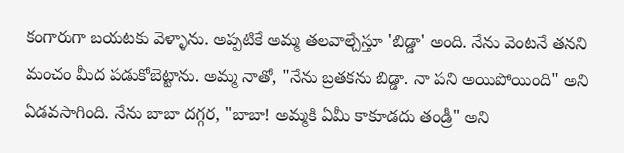కంగారుగా బయటకు వెళ్ళాను. అప్పటికే అమ్మ తలవాల్చేస్తూ 'బిడ్డా' అంది. నేను వెంటనే తనని మంచం మీద పడుకోబెట్టాను. అమ్మ నాతో, "నేను బ్రతకను బిడ్డా. నా పని అయిపోయింది" అని ఏడవసాగింది. నేను బాబా దగ్గర, "బాబా! అమ్మకి ఏమీ కాకూడదు తండ్రీ" అని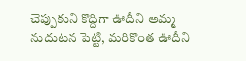చెప్పుకుని కొద్దిగా ఊదీని అమ్మ నుదుటన పెట్టి, మరికొంత ఊదీని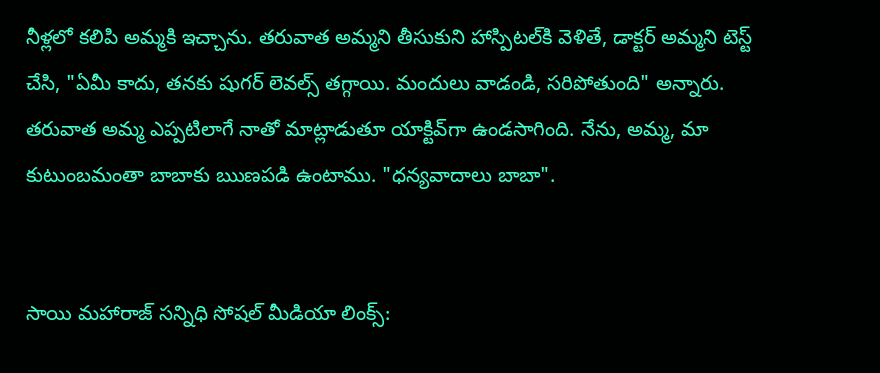నీళ్లలో కలిపి అమ్మకి ఇచ్చాను. తరువాత అమ్మని తీసుకుని హాస్పిటల్‌కి వెళితే, డాక్టర్ అమ్మని టెస్ట్ చేసి, "ఏమీ కాదు, తనకు షుగర్ లెవల్స్ తగ్గాయి. మందులు వాడండి, సరిపోతుంది" అన్నారు. తరువాత అమ్మ ఎప్పటిలాగే నాతో మాట్లాడుతూ యాక్టివ్‌గా ఉండసాగింది. నేను, అమ్మ, మా కుటుంబమంతా బాబాకు ఋణపడి ఉంటాము. "ధన్యవాదాలు బాబా".


సాయి మహారాజ్ సన్నిధి సోషల్ మీడియా లింక్స్: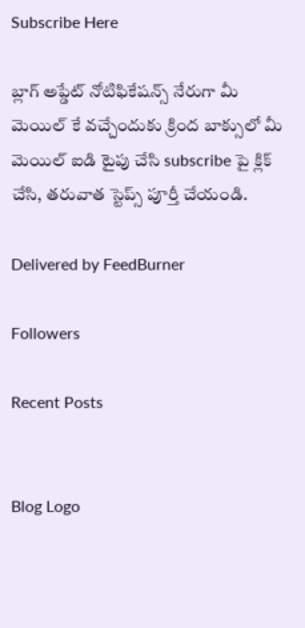Subscribe Here

బ్లాగ్ అప్డేట్ నోటిఫికేషన్స్ నేరుగా మీ మెయిల్ కే వచ్చేందుకు క్రింద బాక్సులో మీ మెయిల్ ఐడి టైపు చేసి subscribe పై క్లిక్ చేసి, తరువాత స్టెప్స్ పూర్తీ చేయండి.

Delivered by FeedBurner

Followers

Recent Posts


Blog Logo